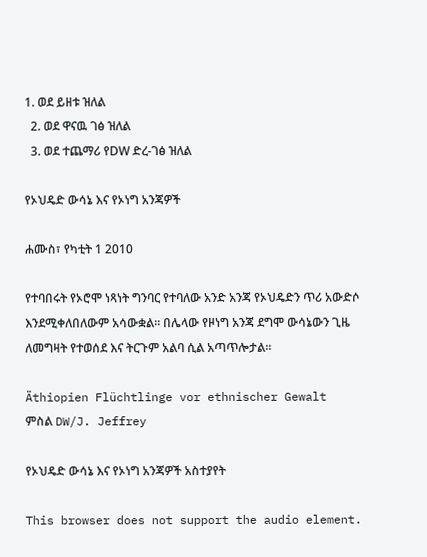1. ወደ ይዘቱ ዝለል
  2. ወደ ዋናዉ ገፅ ዝለል
  3. ወደ ተጨማሪ የDW ድረ-ገፅ ዝለል

የኦህዴድ ውሳኔ እና የኦነግ አንጃዎች

ሐሙስ፣ የካቲት 1 2010

የተባበሩት የኦሮሞ ነጻነት ግንባር የተባለው አንድ አንጃ የኦህዴድን ጥሪ አውድሶ እንደሚቀለበለውም አሳውቋል። በሌላው የዞነግ አንጃ ደግሞ ውሳኔውን ጊዜ ለመግዛት የተወሰደ እና ትርጉም አልባ ሲል አጣጥሎታል።

Äthiopien Flüchtlinge vor ethnischer Gewalt
ምስል DW/J. Jeffrey

የኦህዴድ ውሳኔ እና የኦነግ አንጃዎች አስተያየት

This browser does not support the audio element.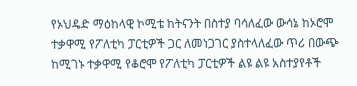የኦህዴድ ማዕከላዊ ኮሚቴ ከትናንት በስተያ ባሳለፈው ውሳኔ ከኦሮሞ ተቃዋሚ የፖለቲካ ፓርቲዎች ጋር ለመነጋገር ያስተላለፈው ጥሪ በውጭ ከሚገኑ ተቃዋሚ የቆሮሞ የፖለቲካ ፓርቲዎች ልዩ ልዩ አስተያየቶች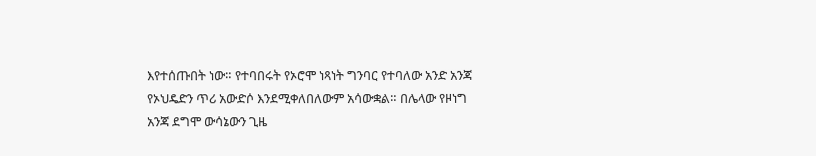እየተሰጡበት ነው። የተባበሩት የኦሮሞ ነጻነት ግንባር የተባለው አንድ አንጃ የኦህዴድን ጥሪ አውድሶ እንደሚቀለበለውም አሳውቋል። በሌላው የዞነግ አንጃ ደግሞ ውሳኔውን ጊዜ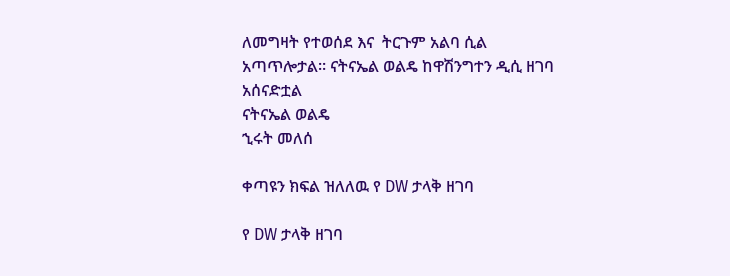ለመግዛት የተወሰደ እና  ትርጉም አልባ ሲል አጣጥሎታል። ናትናኤል ወልዴ ከዋሽንግተን ዲሲ ዘገባ አሰናድቷል
ናትናኤል ወልዴ
ኂሩት መለሰ

ቀጣዩን ክፍል ዝለለዉ የ DW ታላቅ ዘገባ

የ DW ታላቅ ዘገባ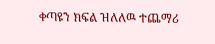ቀጣዩን ክፍል ዝለለዉ ተጨማሪ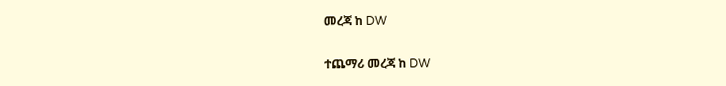መረጃ ከ DW

ተጨማሪ መረጃ ከ DW